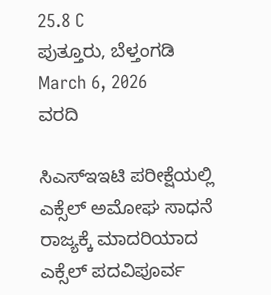25.8 C
ಪುತ್ತೂರು, ಬೆಳ್ತಂಗಡಿ
March 6, 2026
ವರದಿ

ಸಿಎಸ್ಇಇಟಿ ಪರೀಕ್ಷೆಯಲ್ಲಿ ಎಕ್ಸೆಲ್ ಅಮೋಘ ಸಾಧನೆ ರಾಜ್ಯಕ್ಕೆ ಮಾದರಿಯಾದ ಎಕ್ಸೆಲ್ ಪದವಿಪೂರ್ವ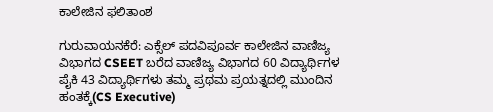ಕಾಲೇಜಿನ ಫಲಿತಾಂಶ

ಗುರುವಾಯನಕೆರೆ: ಎಕ್ಸೆಲ್ ಪದವಿಪೂರ್ವ ಕಾಲೇಜಿನ ವಾಣಿಜ್ಯ ವಿಭಾಗದ CSEET ಬರೆದ ವಾಣಿಜ್ಯ ವಿಭಾಗದ 60 ವಿದ್ಯಾರ್ಥಿಗಳ ಪೈಕಿ 43 ವಿದ್ಯಾರ್ಥಿಗಳು ತಮ್ಮ ಪ್ರಥಮ ಪ್ರಯತ್ನದಲ್ಲಿ ಮುಂದಿನ ಹಂತಕ್ಕೆ(CS Executive)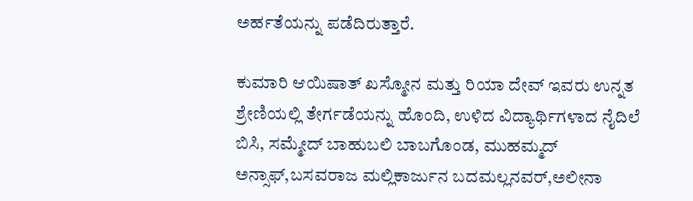ಅರ್ಹತೆಯನ್ನು ಪಡೆದಿರುತ್ತಾರೆ.

ಕುಮಾರಿ ಆಯಿಷಾತ್ ಖಸ್ಮೋನ ಮತ್ತು ರಿಯಾ ದೇವ್ ಇವರು ಉನ್ನತ ಶ್ರೇಣಿಯಲ್ಲಿ ತೇರ್ಗಡೆಯನ್ನು ಹೊಂದಿ, ಉಳಿದ ವಿದ್ಯಾರ್ಥಿಗಳಾದ ನೈದಿಲೆ ಬಿಸಿ, ಸಮ್ಮೇದ್ ಬಾಹುಬಲಿ ಬಾಬಗೊಂಡ, ಮುಹಮ್ಮದ್ ಅನ್ಸಾಫ್,ಬಸವರಾಜ ಮಲ್ಲಿಕಾರ್ಜುನ ಬದಮಲ್ಲನವರ್,ಅಲೀನಾ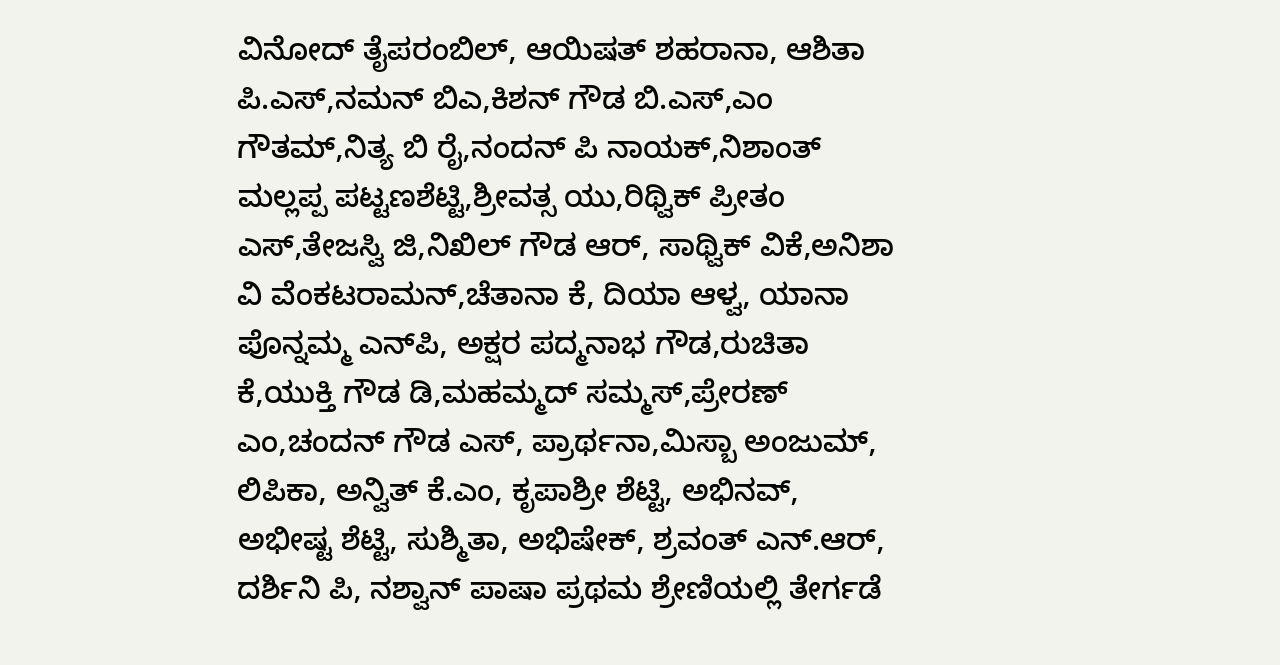ವಿನೋದ್ ತೈಪರಂಬಿಲ್, ಆಯಿಷತ್ ಶಹರಾನಾ, ಆಶಿತಾ ಪಿ.ಎಸ್,ನಮನ್ ಬಿಎ,ಕಿಶನ್ ಗೌಡ ಬಿ.ಎಸ್,ಎಂ ಗೌತಮ್,ನಿತ್ಯ ಬಿ ರೈ,ನಂದನ್ ಪಿ ನಾಯಕ್,ನಿಶಾಂತ್ ಮಲ್ಲಪ್ಪ ಪಟ್ಟಣಶೆಟ್ಟಿ,ಶ್ರೀವತ್ಸ ಯು,ರಿಥ್ವಿಕ್ ಪ್ರೀತಂ ಎಸ್,ತೇಜಸ್ವಿ ಜಿ,ನಿಖಿಲ್ ಗೌಡ ಆರ್, ಸಾಥ್ವಿಕ್ ವಿಕೆ,ಅನಿಶಾ ವಿ ವೆಂಕಟರಾಮನ್,ಚೆತಾನಾ ಕೆ, ದಿಯಾ ಆಳ್ವ, ಯಾನಾ ಪೊನ್ನಮ್ಮ ಎನ್‌ಪಿ, ಅಕ್ಷರ ಪದ್ಮನಾಭ ಗೌಡ,ರುಚಿತಾ ಕೆ,ಯುಕ್ತಿ ಗೌಡ ಡಿ,ಮಹಮ್ಮದ್ ಸಮ್ಮಸ್,ಪ್ರೇರಣ್ ಎಂ,ಚಂದನ್ ಗೌಡ ಎಸ್, ಪ್ರಾರ್ಥನಾ,ಮಿಸ್ಬಾ ಅಂಜುಮ್, ಲಿಪಿಕಾ, ಅನ್ವಿತ್ ಕೆ.ಎಂ, ಕೃಪಾಶ್ರೀ ಶೆಟ್ಟಿ, ಅಭಿನವ್, ಅಭೀಷ್ಟ ಶೆಟ್ಟಿ, ಸುಶ್ಮಿತಾ, ಅಭಿಷೇಕ್, ಶ್ರವಂತ್ ಎನ್.ಆರ್, ದರ್ಶಿನಿ ಪಿ, ನಶ್ವಾನ್ ಪಾಷಾ ಪ್ರಥಮ ಶ್ರೇಣಿಯಲ್ಲಿ ತೇರ್ಗಡೆ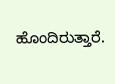ಹೊಂದಿರುತ್ತಾರೆ.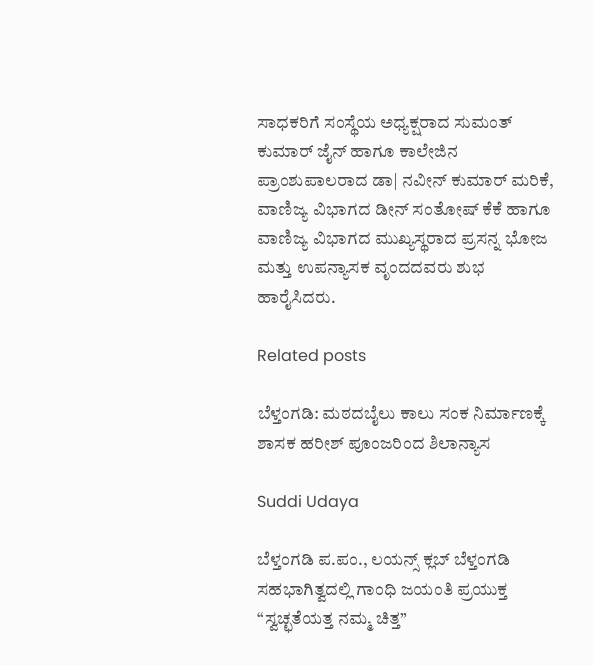ಸಾಧಕರಿಗೆ ಸಂಸ್ಥೆಯ ಅಧ್ಯಕ್ಷರಾದ ಸುಮಂತ್ ಕುಮಾರ್ ಜೈನ್ ಹಾಗೂ ಕಾಲೇಜಿನ ಪ್ರಾಂಶುಪಾಲರಾದ ಡಾ| ನವೀನ್ ಕುಮಾರ್ ಮರಿಕೆ, ವಾಣಿಜ್ಯ ವಿಭಾಗದ ಡೀನ್ ಸಂತೋಷ್ ಕೆಕೆ ಹಾಗೂ ವಾಣಿಜ್ಯ ವಿಭಾಗದ ಮುಖ್ಯಸ್ಥರಾದ ಪ್ರಸನ್ನ ಭೋಜ ಮತ್ತು ಉಪನ್ಯಾಸಕ ವೃಂದದವರು ಶುಭ ಹಾರೈಸಿದರು.

Related posts

ಬೆಳ್ತಂಗಡಿ: ಮಠದಬೈಲು ಕಾಲು ಸಂಕ ನಿರ್ಮಾಣಕ್ಕೆ ಶಾಸಕ ಹರೀಶ್ ಪೂಂಜರಿಂದ ಶಿಲಾನ್ಯಾಸ

Suddi Udaya

ಬೆಳ್ತಂಗಡಿ ಪ.ಪಂ., ಲಯನ್ಸ್ ಕ್ಲಬ್ ಬೆಳ್ತಂಗಡಿ ಸಹಭಾಗಿತ್ವದಲ್ಲಿ ಗಾಂಧಿ ಜಯಂತಿ ಪ್ರಯುಕ್ತ “ಸ್ವಚ್ಛತೆಯತ್ತ ನಮ್ಮ ಚಿತ್ತ”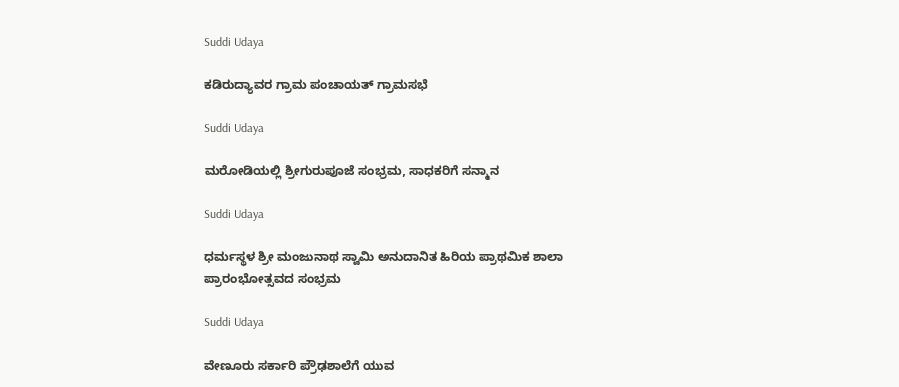Suddi Udaya

ಕಡಿರುದ್ಯಾವರ ಗ್ರಾಮ ಪಂಚಾಯತ್ ಗ್ರಾಮಸಭೆ

Suddi Udaya

ಮರೋಡಿಯಲ್ಲಿ ಶ್ರೀಗುರುಪೂಜೆ ಸಂಭ್ರಮ, ಸಾಧಕರಿಗೆ ಸನ್ಮಾನ

Suddi Udaya

ಧರ್ಮಸ್ಥಳ ಶ್ರೀ ಮಂಜುನಾಥ ಸ್ವಾಮಿ ಅನುದಾನಿತ ಹಿರಿಯ ಪ್ರಾಥಮಿಕ ಶಾಲಾ ಪ್ರಾರಂಭೋತ್ಸವದ ಸಂಭ್ರಮ

Suddi Udaya

ವೇಣೂರು ಸರ್ಕಾರಿ ಪ್ರೌಢಶಾಲೆಗೆ ಯುವ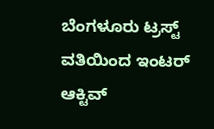ಬೆಂಗಳೂರು ಟ್ರಸ್ಟ್ ವತಿಯಿಂದ ಇಂಟರ್ ಆಕ್ಟಿವ್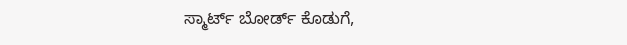ಸ್ಮಾರ್ಟ್ ಬೋರ್ಡ್ ಕೊಡುಗೆ,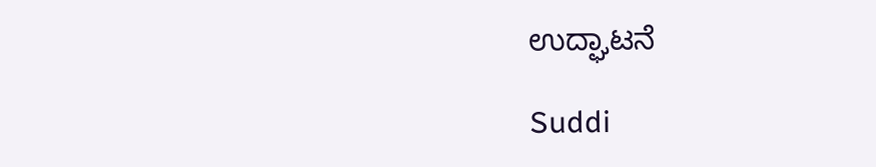ಉದ್ಘಾಟನೆ

Suddi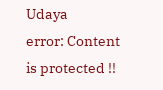Udaya
error: Content is protected !!